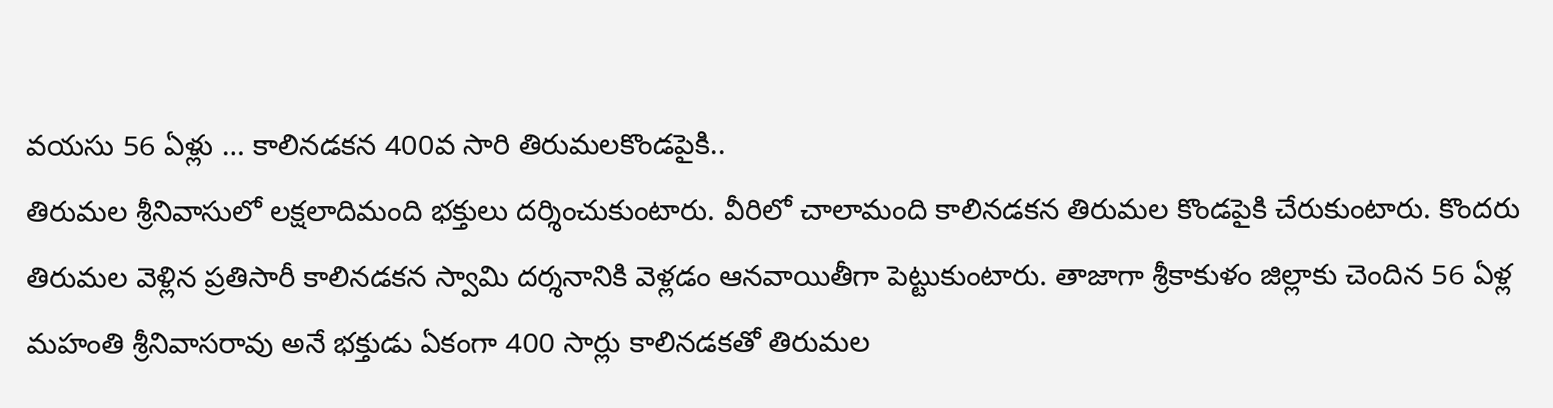వయసు 56 ఏళ్లు … కాలినడకన 400వ సారి తిరుమలకొండపైకి..
తిరుమల శ్రీనివాసులో లక్షలాదిమంది భక్తులు దర్శించుకుంటారు. వీరిలో చాలామంది కాలినడకన తిరుమల కొండపైకి చేరుకుంటారు. కొందరు తిరుమల వెళ్లిన ప్రతిసారీ కాలినడకన స్వామి దర్శనానికి వెళ్లడం ఆనవాయితీగా పెట్టుకుంటారు. తాజాగా శ్రీకాకుళం జిల్లాకు చెందిన 56 ఏళ్ల మహంతి శ్రీనివాసరావు అనే భక్తుడు ఏకంగా 400 సార్లు కాలినడకతో తిరుమల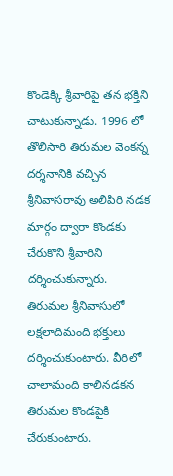కొండెక్కి శ్రీవారిపై తన భక్తిని చాటుకున్నాడు. 1996 లో తొలిసారి తిరుమల వెంకన్న దర్శనానికి వచ్చిన శ్రీనివాసరావు అలిపిరి నడక మార్గం ద్వారా కొండకు చేరుకొని శ్రీవారిని దర్శించుకున్నారు.
తిరుమల శ్రీనివాసులో లక్షలాదిమంది భక్తులు దర్శించుకుంటారు. వీరిలో చాలామంది కాలినడకన తిరుమల కొండపైకి చేరుకుంటారు.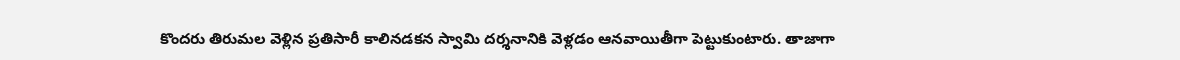కొందరు తిరుమల వెళ్లిన ప్రతిసారీ కాలినడకన స్వామి దర్శనానికి వెళ్లడం ఆనవాయితీగా పెట్టుకుంటారు. తాజాగా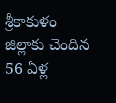శ్రీకాకుళం జిల్లాకు చెందిన 56 ఏళ్ల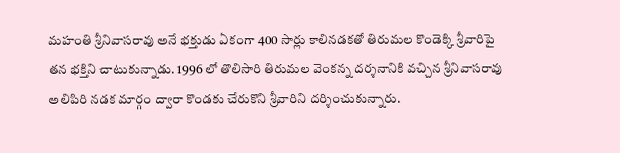మహంతి శ్రీనివాసరావు అనే భక్తుడు ఏకంగా 400 సార్లు కాలినడకతో తిరుమల కొండెక్కి శ్రీవారిపై తన భక్తిని చాటుకున్నాడు. 1996 లో తొలిసారి తిరుమల వెంకన్న దర్శనానికి వచ్చిన శ్రీనివాసరావు అలిపిరి నడక మార్గం ద్వారా కొండకు చేరుకొని శ్రీవారిని దర్శించుకున్నారు.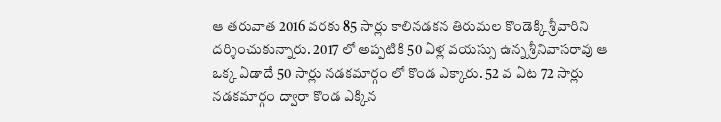ఆ తరువాత 2016 వరకు 85 సార్లు కాలినడకన తిరుమల కొండెక్కి శ్రీవారిని దర్శించుకున్నారు. 2017 లో అప్పటికి 50 ఏళ్ల వయస్సు ఉన్న శ్రీనివాసరావు ఆ ఒక్క ఏడాదే 50 సార్లు నడకమార్గం లో కొండ ఎక్కారు. 52 వ ఏట 72 సార్లు నడకమార్గం ద్వారా కొండ ఎక్కిన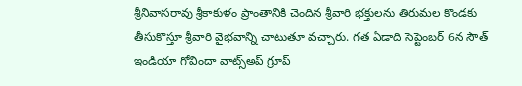శ్రీనివాసరావు శ్రీకాకుళం ప్రాంతానికి చెందిన శ్రీవారి భక్తులను తిరుమల కొండకు తీసుకొస్తూ శ్రీవారి వైభవాన్ని చాటుతూ వచ్చారు. గత ఏడాది సెప్టెంబర్ 6న సౌత్ ఇండియా గోవిందా వాట్స్అప్ గ్రూప్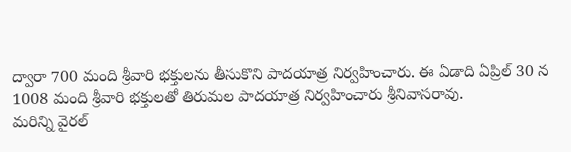ద్వారా 700 మంది శ్రీవారి భక్తులను తీసుకొని పాదయాత్ర నిర్వహించారు. ఈ ఏడాది ఏప్రిల్ 30 న 1008 మంది శ్రీవారి భక్తులతో తిరుమల పాదయాత్ర నిర్వహించారు శ్రీనివాసరావు.
మరిన్ని వైరల్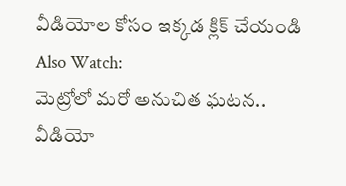వీడియోల కోసం ఇక్కడ క్లిక్ చేయండి
Also Watch:
మెట్రోలో మరో అనుచిత ఘటన.. వీడియో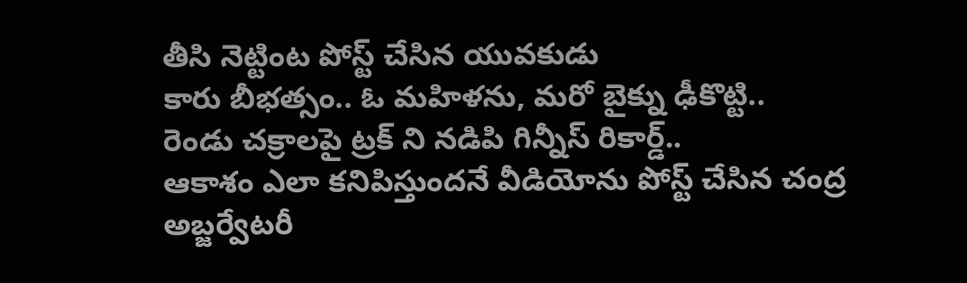తీసి నెట్టింట పోస్ట్ చేసిన యువకుడు
కారు బీభత్సం.. ఓ మహిళను, మరో బైక్ను ఢీకొట్టి..
రెండు చక్రాలపై ట్రక్ ని నడిపి గిన్నీస్ రికార్డ్..
ఆకాశం ఎలా కనిపిస్తుందనే వీడియోను పోస్ట్ చేసిన చంద్ర అబ్జర్వేటరీ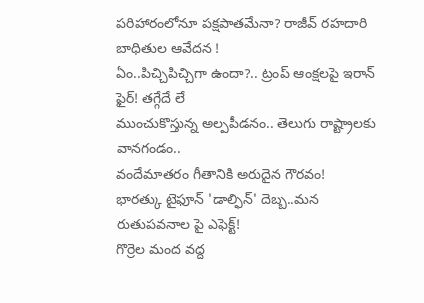పరిహారంలోనూ పక్షపాతమేనా? రాజీవ్ రహదారి బాధితుల ఆవేదన !
ఏం..పిచ్చిపిచ్చిగా ఉందా?.. ట్రంప్ ఆంక్షలపై ఇరాన్ ఫైర్! తగ్గేదే లే
ముంచుకొస్తున్న అల్పపీడనం.. తెలుగు రాష్ట్రాలకు వానగండం..
వందేమాతరం గీతానికి అరుదైన గౌరవం!
భారత్కు టైఫూన్ 'డాల్ఫిన్' దెబ్బ..మన రుతుపవనాల పై ఎఫెక్ట్!
గొర్రెల మంద వద్ద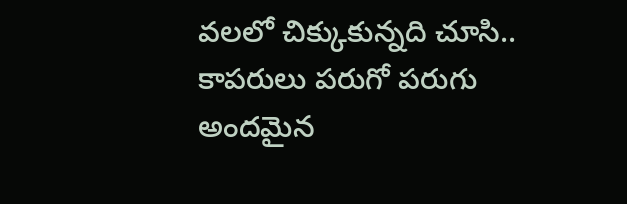వలలో చిక్కుకున్నది చూసి.. కాపరులు పరుగో పరుగు
అందమైన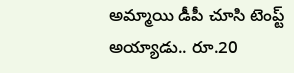అమ్మాయి డీపీ చూసి టెంప్ట్ అయ్యాడు.. రూ.20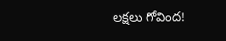లక్షలు గోవింద!